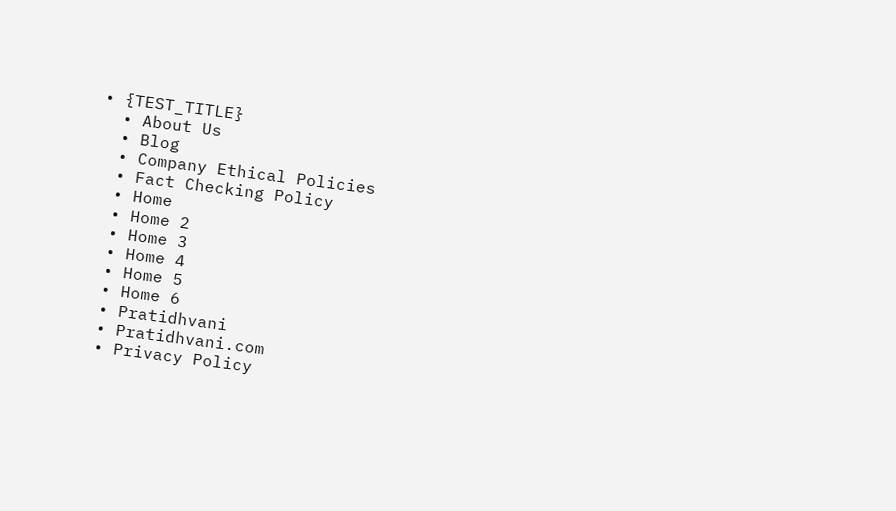• {TEST_TITLE}
  • About Us
  • Blog
  • Company Ethical Policies
  • Fact Checking Policy
  • Home
  • Home 2
  • Home 3
  • Home 4
  • Home 5
  • Home 6
  • Pratidhvani
  • Pratidhvani.com
  • Privacy Policy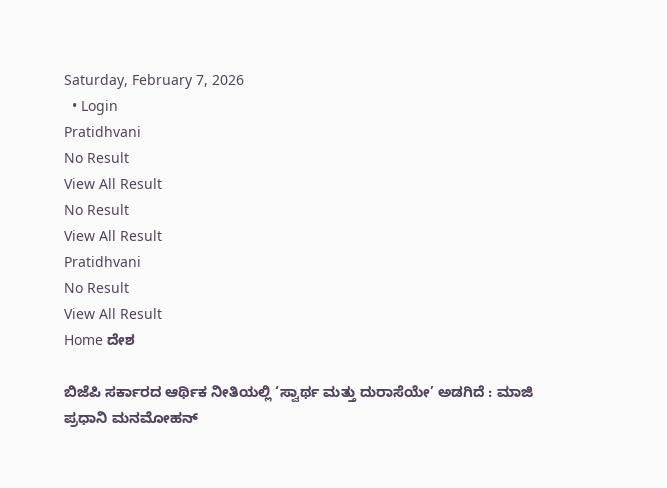Saturday, February 7, 2026
  • Login
Pratidhvani
No Result
View All Result
No Result
View All Result
Pratidhvani
No Result
View All Result
Home ದೇಶ

ಬಿಜೆಪಿ ಸರ್ಕಾರದ ಆರ್ಥಿಕ ನೀತಿಯಲ್ಲಿ ‘ಸ್ವಾರ್ಥ ಮತ್ತು ದುರಾಸೆಯೇ’ ಅಡಗಿದೆ : ಮಾಜಿ ಪ್ರಧಾನಿ ಮನಮೋಹನ್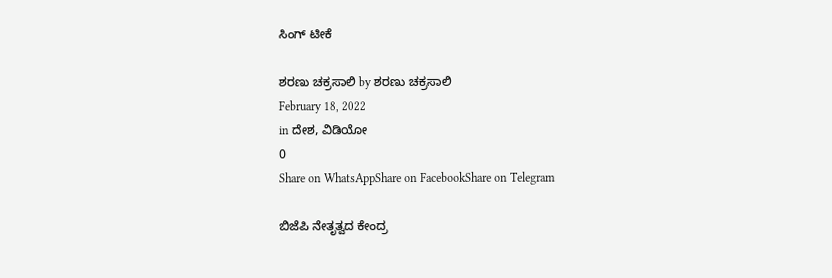ಸಿಂಗ್ ಟೀಕೆ

ಶರಣು ಚಕ್ರಸಾಲಿ by ಶರಣು ಚಕ್ರಸಾಲಿ
February 18, 2022
in ದೇಶ, ವಿಡಿಯೋ
0
Share on WhatsAppShare on FacebookShare on Telegram

ಬಿಜೆಪಿ ನೇತೃತ್ವದ ಕೇಂದ್ರ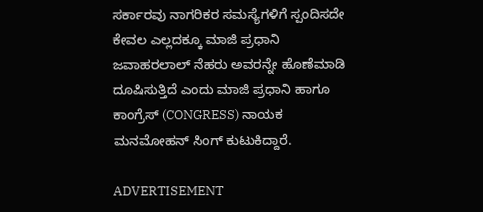ಸರ್ಕಾರವು ನಾಗರಿಕರ ಸಮಸ್ಯೆಗಳಿಗೆ ಸ್ಪಂದಿಸದೇ ಕೇವಲ ಎಲ್ಲದಕ್ಕೂ ಮಾಜಿ ಪ್ರಧಾನಿ ಜವಾಹರಲಾಲ್ ನೆಹರು ಅವರನ್ನೇ ಹೊಣೆಮಾಡಿ ದೂಷಿಸುತ್ತಿದೆ ಎಂದು ಮಾಜಿ ಪ್ರಧಾನಿ ಹಾಗೂ ಕಾಂಗ್ರೆಸ್ (CONGRESS) ನಾಯಕ ಮನಮೋಹನ್ ಸಿಂಗ್ ಕುಟುಕಿದ್ದಾರೆ.

ADVERTISEMENT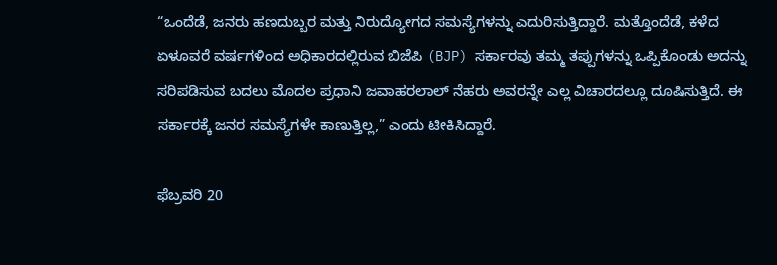“ಒಂದೆಡೆ, ಜನರು ಹಣದುಬ್ಬರ ಮತ್ತು ನಿರುದ್ಯೋಗದ ಸಮಸ್ಯೆಗಳನ್ನು ಎದುರಿಸುತ್ತಿದ್ದಾರೆ. ಮತ್ತೊಂದೆಡೆ, ಕಳೆದ ಏಳೂವರೆ ವರ್ಷಗಳಿಂದ ಅಧಿಕಾರದಲ್ಲಿರುವ ಬಿಜೆಪಿ (BJP) ಸರ್ಕಾರವು ತಮ್ಮ ತಪ್ಪುಗಳನ್ನು ಒಪ್ಪಿಕೊಂಡು ಅದನ್ನು ಸರಿಪಡಿಸುವ ಬದಲು ಮೊದಲ ಪ್ರಧಾನಿ ಜವಾಹರಲಾಲ್ ನೆಹರು ಅವರನ್ನೇ ಎಲ್ಲ ವಿಚಾರದಲ್ಲೂ ದೂಷಿಸುತ್ತಿದೆ. ಈ ಸರ್ಕಾರಕ್ಕೆ ಜನರ ಸಮಸ್ಯೆಗಳೇ ಕಾಣುತ್ತಿಲ್ಲ,” ಎಂದು ಟೀಕಿಸಿದ್ದಾರೆ.

ಫೆಬ್ರವರಿ 20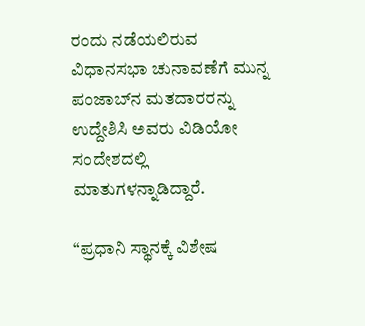ರಂದು ನಡೆಯಲಿರುವ ವಿಧಾನಸಭಾ ಚುನಾವಣೆಗೆ ಮುನ್ನ ಪಂಜಾಬ್‌ನ ಮತದಾರರನ್ನು ಉದ್ದೇಶಿಸಿ ಅವರು ವಿಡಿಯೋ ಸಂದೇಶದಲ್ಲಿ ಮಾತುಗಳನ್ನಾಡಿದ್ದಾರೆ.

“ಪ್ರಧಾನಿ ಸ್ಥಾನಕ್ಕೆ ವಿಶೇಷ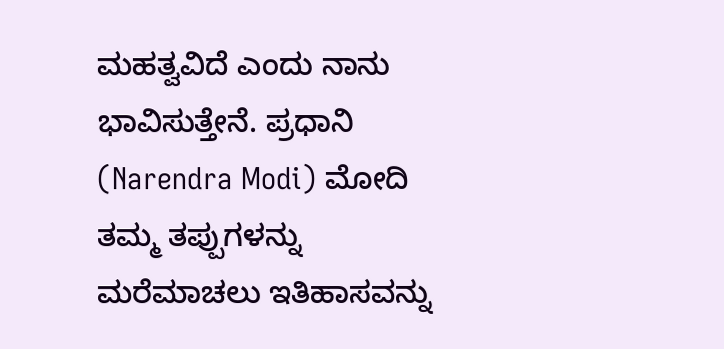ಮಹತ್ವವಿದೆ ಎಂದು ನಾನು ಭಾವಿಸುತ್ತೇನೆ. ಪ್ರಧಾನಿ (Narendra Modi) ಮೋದಿ ತಮ್ಮ ತಪ್ಪುಗಳನ್ನು ಮರೆಮಾಚಲು ಇತಿಹಾಸವನ್ನು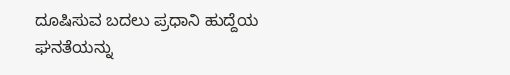ದೂಷಿಸುವ ಬದಲು ಪ್ರಧಾನಿ ಹುದ್ದೆಯ ಘನತೆಯನ್ನು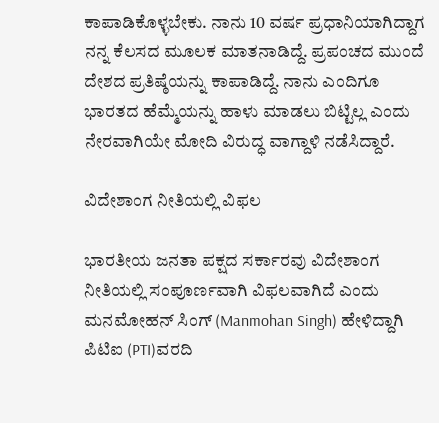ಕಾಪಾಡಿಕೊಳ್ಳಬೇಕು. ನಾನು 10 ವರ್ಷ ಪ್ರಧಾನಿಯಾಗಿದ್ದಾಗ ನನ್ನ ಕೆಲಸದ ಮೂಲಕ ಮಾತನಾಡಿದ್ದೆ. ಪ್ರಪಂಚದ ಮುಂದೆ ದೇಶದ ಪ್ರತಿಷ್ಠೆಯನ್ನು ಕಾಪಾಡಿದ್ದೆ. ನಾನು ಎಂದಿಗೂ ಭಾರತದ ಹೆಮ್ಮೆಯನ್ನು ಹಾಳು ಮಾಡಲು ಬಿಟ್ಟಿಲ್ಲ ಎಂದು ನೇರವಾಗಿಯೇ ಮೋದಿ ವಿರುದ್ಧ ವಾಗ್ದಾಳಿ ನಡೆಸಿದ್ದಾರೆ.

ವಿದೇಶಾಂಗ ನೀತಿಯಲ್ಲಿ ವಿಫಲ

ಭಾರತೀಯ ಜನತಾ ಪಕ್ಷದ ಸರ್ಕಾರವು ವಿದೇಶಾಂಗ ನೀತಿಯಲ್ಲಿ ಸಂಪೂರ್ಣವಾಗಿ ವಿಫಲವಾಗಿದೆ ಎಂದು ಮನಮೋಹನ್‌ ಸಿಂಗ್‌ (Manmohan Singh) ಹೇಳಿದ್ದಾಗಿ ಪಿಟಿಐ (PTI)ವರದಿ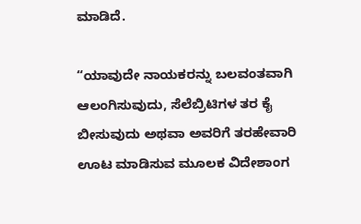ಮಾಡಿದೆ.

“ಯಾವುದೇ ನಾಯಕರನ್ನು ಬಲವಂತವಾಗಿ ಆಲಂಗಿಸುವುದು, ಸೆಲೆಬ್ರಿಟಿಗಳ ತರ ಕೈ ಬೀಸುವುದು ಅಥವಾ ಅವರಿಗೆ ತರಹೇವಾರಿ ಊಟ ಮಾಡಿಸುವ ಮೂಲಕ ವಿದೇಶಾಂಗ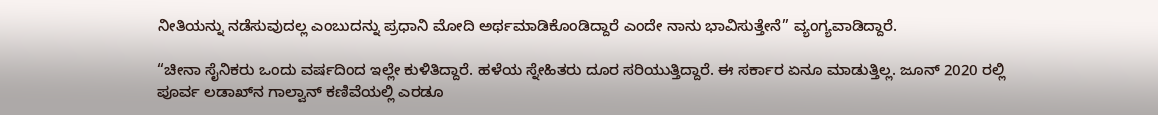ನೀತಿಯನ್ನು ನಡೆಸುವುದಲ್ಲ ಎಂಬುದನ್ನು ಪ್ರಧಾನಿ ಮೋದಿ ಅರ್ಥಮಾಡಿಕೊಂಡಿದ್ದಾರೆ ಎಂದೇ ನಾನು ಭಾವಿಸುತ್ತೇನೆ” ವ್ಯಂಗ್ಯವಾಡಿದ್ದಾರೆ.

“ಚೀನಾ ಸೈನಿಕರು ಒಂದು ವರ್ಷದಿಂದ ಇಲ್ಲೇ ಕುಳಿತಿದ್ದಾರೆ. ಹಳೆಯ ಸ್ನೇಹಿತರು ದೂರ ಸರಿಯುತ್ತಿದ್ದಾರೆ. ಈ ಸರ್ಕಾರ ಏನೂ ಮಾಡುತ್ತಿಲ್ಲ. ಜೂನ್ 2020 ರಲ್ಲಿ ಪೂರ್ವ ಲಡಾಖ್‌ನ ಗಾಲ್ವಾನ್ ಕಣಿವೆಯಲ್ಲಿ ಎರಡೂ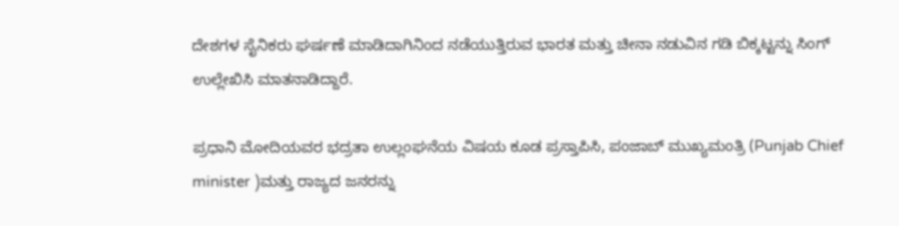ದೇಶಗಳ ಸೈನಿಕರು ಘರ್ಷಣೆ ಮಾಡಿದಾಗಿನಿಂದ ನಡೆಯುತ್ತಿರುವ ಭಾರತ ಮತ್ತು ಚೀನಾ ನಡುವಿನ ಗಡಿ ಬಿಕ್ಕಟ್ಟನ್ನು ಸಿಂಗ್ ಉಲ್ಲೇಖಿಸಿ ಮಾತನಾಡಿದ್ದಾರೆ.

ಪ್ರಧಾನಿ ಮೋದಿಯವರ ಭದ್ರತಾ ಉಲ್ಲಂಘನೆಯ ವಿಷಯ ಕೂಡ ಪ್ರಸ್ತಾಪಿಸಿ, ಪಂಜಾಬ್ ಮುಖ್ಯಮಂತ್ರಿ (Punjab Chief minister )ಮತ್ತು ರಾಜ್ಯದ ಜನರನ್ನು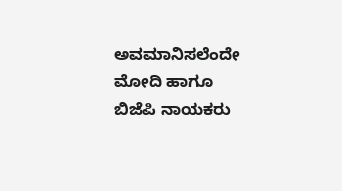ಅವಮಾನಿಸಲೆಂದೇ ಮೋದಿ ಹಾಗೂ ಬಿಜೆಪಿ ನಾಯಕರು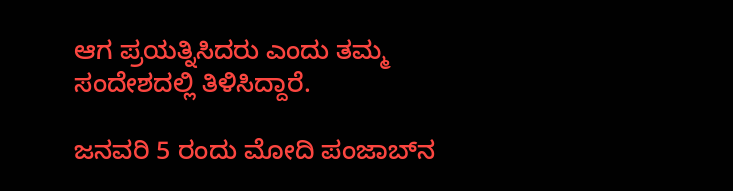ಆಗ ಪ್ರಯತ್ನಿಸಿದರು ಎಂದು ತಮ್ಮ ಸಂದೇಶದಲ್ಲಿ ತಿಳಿಸಿದ್ದಾರೆ.

ಜನವರಿ 5 ರಂದು ಮೋದಿ ಪಂಜಾಬ್‌ನ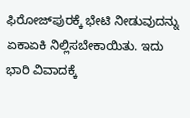ಫಿರೋಜ್‌ಪುರಕ್ಕೆ ಭೇಟಿ ನೀಡುವುದನ್ನು ಏಕಾಏಕಿ ನಿಲ್ಲಿಸಬೇಕಾಯಿತು. ಇದು ಭಾರಿ ವಿವಾದಕ್ಕೆ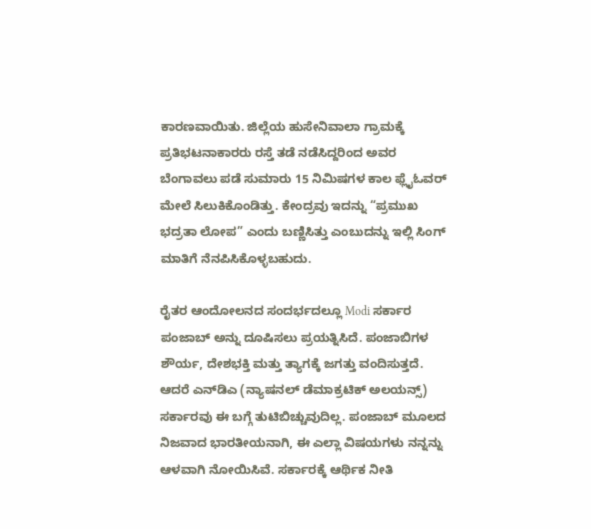ಕಾರಣವಾಯಿತು. ಜಿಲ್ಲೆಯ ಹುಸೇನಿವಾಲಾ ಗ್ರಾಮಕ್ಕೆ ಪ್ರತಿಭಟನಾಕಾರರು ರಸ್ತೆ ತಡೆ ನಡೆಸಿದ್ದರಿಂದ ಅವರ ಬೆಂಗಾವಲು ಪಡೆ ಸುಮಾರು 15 ನಿಮಿಷಗಳ ಕಾಲ ಫ್ಲೈಓವರ್ ಮೇಲೆ ಸಿಲುಕಿಕೊಂಡಿತ್ತು. ಕೇಂದ್ರವು ಇದನ್ನು “ಪ್ರಮುಖ ಭದ್ರತಾ ಲೋಪ” ಎಂದು ಬಣ್ಣಿಸಿತ್ತು ಎಂಬುದನ್ನು ಇಲ್ಲಿ ಸಿಂಗ್‌ ಮಾತಿಗೆ ನೆನಪಿಸಿಕೊಳ್ಳಬಹುದು.

ರೈತರ ಆಂದೋಲನದ ಸಂದರ್ಭದಲ್ಲೂ Modi ಸರ್ಕಾರ ಪಂಜಾಬ್ ಅನ್ನು ದೂಷಿಸಲು ಪ್ರಯತ್ನಿಸಿದೆ. ಪಂಜಾಬಿಗಳ ಶೌರ್ಯ, ದೇಶಭಕ್ತಿ ಮತ್ತು ತ್ಯಾಗಕ್ಕೆ ಜಗತ್ತು ವಂದಿಸುತ್ತದೆ. ಆದರೆ ಎನ್‌ಡಿಎ (ನ್ಯಾಷನಲ್ ಡೆಮಾಕ್ರಟಿಕ್ ಅಲಯನ್ಸ್) ಸರ್ಕಾರವು ಈ ಬಗ್ಗೆ ತುಟಿಬಿಚ್ಚುವುದಿಲ್ಲ. ಪಂಜಾಬ್ ಮೂಲದ ನಿಜವಾದ ಭಾರತೀಯನಾಗಿ, ಈ ಎಲ್ಲಾ ವಿಷಯಗಳು ನನ್ನನ್ನು ಆಳವಾಗಿ ನೋಯಿಸಿವೆ. ಸರ್ಕಾರಕ್ಕೆ ಆರ್ಥಿಕ ನೀತಿ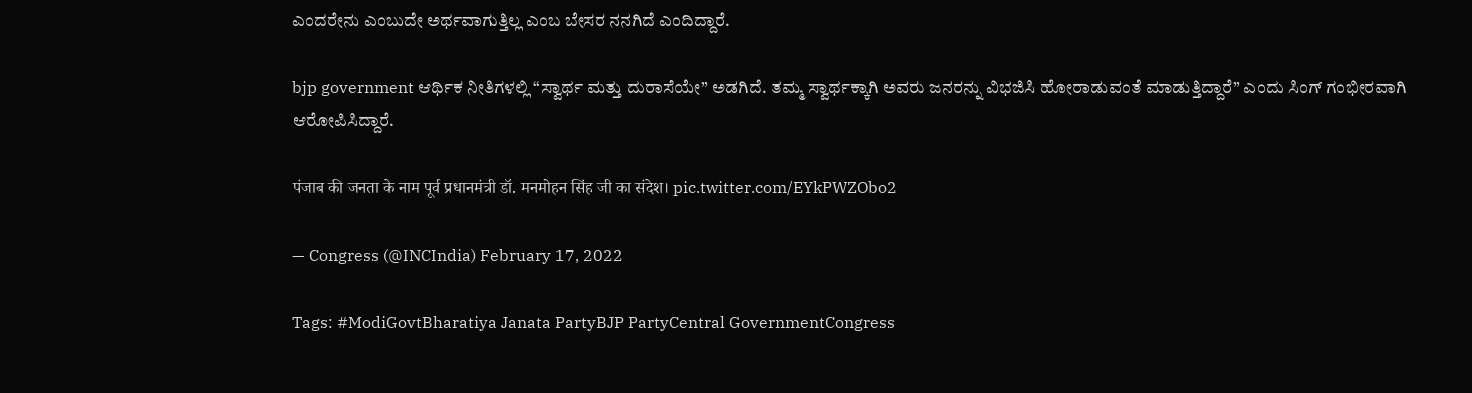ಎಂದರೇನು ಎಂಬುದೇ ಅರ್ಥವಾಗುತ್ತಿಲ್ಲ ಎಂಬ ಬೇಸರ ನನಗಿದೆ ಎಂದಿದ್ದಾರೆ.

bjp government ಆರ್ಥಿಕ ನೀತಿಗಳಲ್ಲಿ “ಸ್ವಾರ್ಥ ಮತ್ತು ದುರಾಸೆಯೇ” ಅಡಗಿದೆ. ತಮ್ಮ ಸ್ವಾರ್ಥಕ್ಕಾಗಿ ಅವರು ಜನರನ್ನು ವಿಭಜಿಸಿ ಹೋರಾಡುವಂತೆ ಮಾಡುತ್ತಿದ್ದಾರೆ” ಎಂದು ಸಿಂಗ್‌ ಗಂಭೀರವಾಗಿ ಆರೋಪಿಸಿದ್ದಾರೆ.

पंजाब की जनता के नाम पूर्व प्रधानमंत्री डॉ. मनमोहन सिंह जी का संदेश। pic.twitter.com/EYkPWZObo2

— Congress (@INCIndia) February 17, 2022

Tags: #ModiGovtBharatiya Janata PartyBJP PartyCentral GovernmentCongress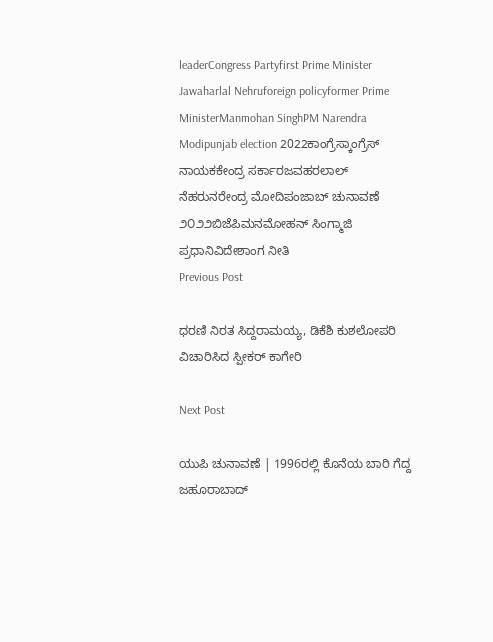leaderCongress Partyfirst Prime Minister Jawaharlal Nehruforeign policyformer Prime MinisterManmohan SinghPM Narendra Modipunjab election 2022ಕಾಂಗ್ರೆಸ್ಕಾಂಗ್ರೆಸ್ ನಾಯಕಕೇಂದ್ರ ಸರ್ಕಾರಜವಹರಲಾಲ್ ನೆಹರುನರೇಂದ್ರ ಮೋದಿಪಂಜಾಬ್ ಚುನಾವಣೆ ೨೦೨೨ಬಿಜೆಪಿಮನಮೋಹನ್ ಸಿಂಗ್ಮಾಜಿ ಪ್ರಧಾನಿವಿದೇಶಾಂಗ ನೀತಿ
Previous Post

ಧರಣಿ ನಿರತ ಸಿದ್ದರಾಮಯ್ಯ, ಡಿಕೆಶಿ ಕುಶಲೋಪರಿ ವಿಚಾರಿಸಿದ ಸ್ಪೀಕರ್ ಕಾಗೇರಿ

Next Post

ಯುಪಿ ಚುನಾವಣೆ | 1996ರಲ್ಲಿ ಕೊನೆಯ ಬಾರಿ ಗೆದ್ದ ಜಹೂರಾಬಾದ್‌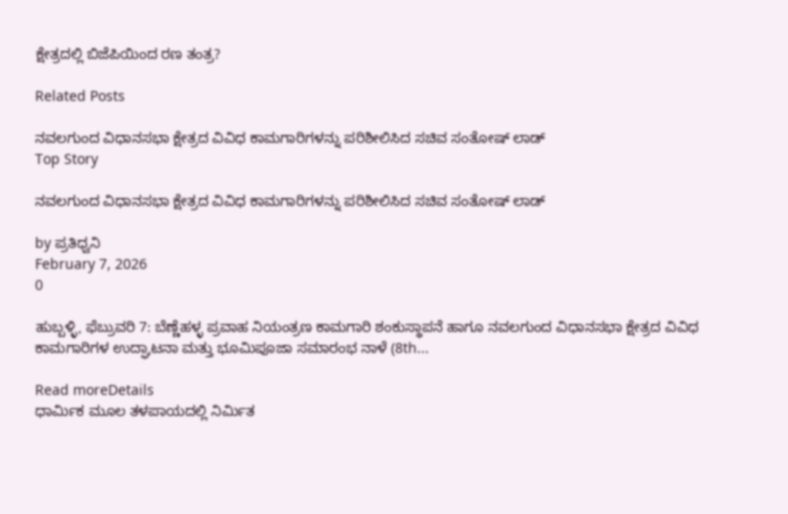ಕ್ಷೇತ್ರದಲ್ಲಿ ಬಿಜೆಪಿಯಿಂದ ರಣ ತಂತ್ರ?

Related Posts

ನವಲಗುಂದ ವಿಧಾನಸಭಾ ಕ್ಷೇತ್ರದ ವಿವಿಧ ಕಾಮಗಾರಿಗಳನ್ನು ಪರಿಶೀಲಿಸಿದ ಸಚಿವ ಸಂತೋಷ್‌ ಲಾಡ್
Top Story

ನವಲಗುಂದ ವಿಧಾನಸಭಾ ಕ್ಷೇತ್ರದ ವಿವಿಧ ಕಾಮಗಾರಿಗಳನ್ನು ಪರಿಶೀಲಿಸಿದ ಸಚಿವ ಸಂತೋಷ್‌ ಲಾಡ್

by ಪ್ರತಿಧ್ವನಿ
February 7, 2026
0

ಹುಬ್ಬಳ್ಳಿ, ಫೆಬ್ರುವರಿ 7: ಬೆಣ್ಣೆಹಳ್ಳ ಪ್ರವಾಹ ನಿಯಂತ್ರಣ ಕಾಮಗಾರಿ ಶಂಕುಸ್ಥಾಪನೆ ಹಾಗೂ ನವಲಗುಂದ ವಿಧಾನಸಭಾ ಕ್ಷೇತ್ರದ ವಿವಿಧ ಕಾಮಗಾರಿಗಳ ಉದ್ಘಾಟನಾ ಮತ್ತು ಭೂಮಿಪೂಜಾ ಸಮಾರಂಭ ನಾಳೆ (8th...

Read moreDetails
ಧಾರ್ಮಿಕ ಮೂಲ ತಳಪಾಯದಲ್ಲಿ ನಿರ್ಮಿತ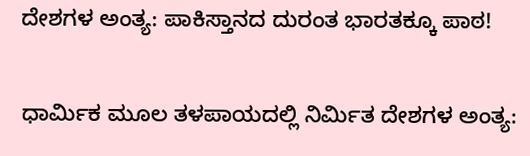ದೇಶಗಳ ಅಂತ್ಯ: ಪಾಕಿಸ್ತಾನದ ದುರಂತ ಭಾರತಕ್ಕೂ ಪಾಠ!

ಧಾರ್ಮಿಕ ಮೂಲ ತಳಪಾಯದಲ್ಲಿ ನಿರ್ಮಿತ ದೇಶಗಳ ಅಂತ್ಯ: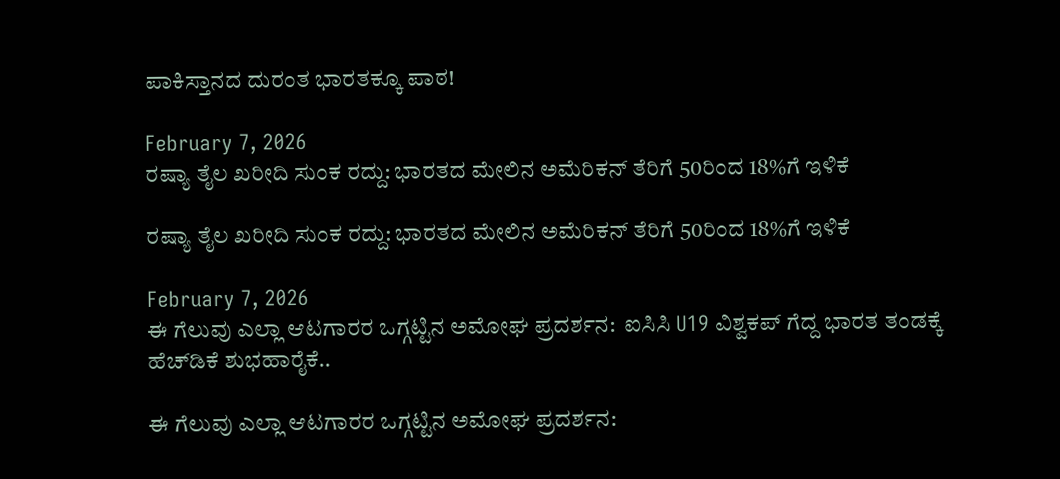ಪಾಕಿಸ್ತಾನದ ದುರಂತ ಭಾರತಕ್ಕೂ ಪಾಠ!

February 7, 2026
ರಷ್ಯಾ ತೈಲ ಖರೀದಿ ಸುಂಕ ರದ್ದು: ಭಾರತದ ಮೇಲಿನ ಅಮೆರಿಕನ್ ತೆರಿಗೆ 50ರಿಂದ 18%ಗೆ ಇಳಿಕೆ

ರಷ್ಯಾ ತೈಲ ಖರೀದಿ ಸುಂಕ ರದ್ದು: ಭಾರತದ ಮೇಲಿನ ಅಮೆರಿಕನ್ ತೆರಿಗೆ 50ರಿಂದ 18%ಗೆ ಇಳಿಕೆ

February 7, 2026
ಈ ಗೆಲುವು ಎಲ್ಲಾ ಆಟಗಾರರ ಒಗ್ಗಟ್ಟಿನ ಅಮೋಘ ಪ್ರದರ್ಶನ:  ಐಸಿಸಿ U19 ವಿಶ್ವಕಪ್‌ ಗೆದ್ದ ಭಾರತ ತಂಡಕ್ಕೆ ಹೆಚ್‌ಡಿಕೆ ಶುಭಹಾರೈಕೆ..

ಈ ಗೆಲುವು ಎಲ್ಲಾ ಆಟಗಾರರ ಒಗ್ಗಟ್ಟಿನ ಅಮೋಘ ಪ್ರದರ್ಶನ: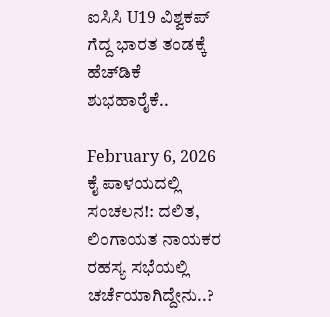ಐಸಿಸಿ U19 ವಿಶ್ವಕಪ್‌ ಗೆದ್ದ ಭಾರತ ತಂಡಕ್ಕೆ ಹೆಚ್‌ಡಿಕೆ ಶುಭಹಾರೈಕೆ..

February 6, 2026
ಕೈ ಪಾಳಯದಲ್ಲಿ ಸಂಚಲನ!: ದಲಿತ, ಲಿಂಗಾಯತ ನಾಯಕರ ರಹಸ್ಯ ಸಭೆಯಲ್ಲಿ ಚರ್ಚೆಯಾಗಿದ್ದೇನು..?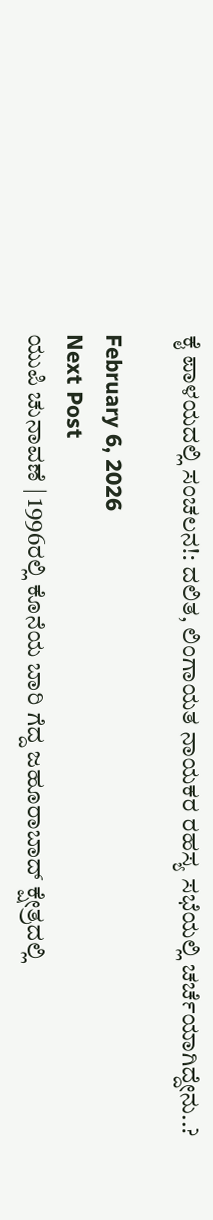ಕೈ ಪಾಳಯದಲ್ಲಿ ಸಂಚಲನ!: ದಲಿತ, ಲಿಂಗಾಯತ ನಾಯಕರ ರಹಸ್ಯ ಸಭೆಯಲ್ಲಿ ಚರ್ಚೆಯಾಗಿದ್ದೇನು..?

February 6, 2026
Next Post
ಯುಪಿ ಚುನಾವಣೆ | 1996ರಲ್ಲಿ ಕೊನೆಯ ಬಾರಿ ಗೆದ್ದ ಜಹೂರಾಬಾದ್‌ ಕ್ಷೇತ್ರದಲ್ಲಿ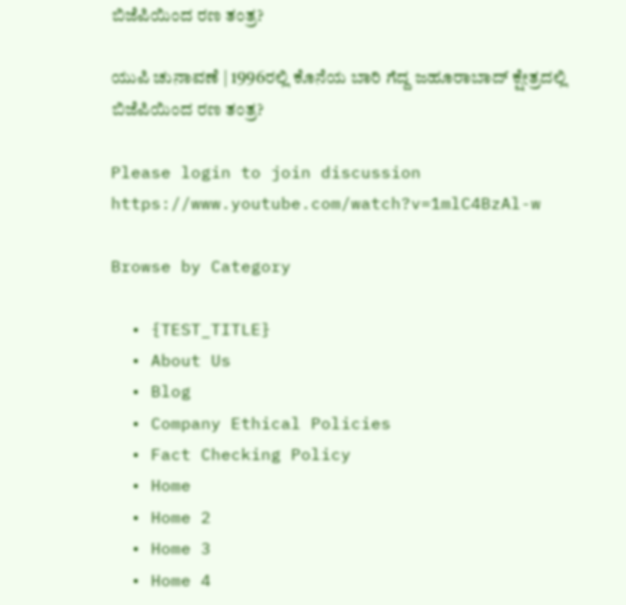ಬಿಜೆಪಿಯಿಂದ ರಣ ತಂತ್ರ?

ಯುಪಿ ಚುನಾವಣೆ | 1996ರಲ್ಲಿ ಕೊನೆಯ ಬಾರಿ ಗೆದ್ದ ಜಹೂರಾಬಾದ್‌ ಕ್ಷೇತ್ರದಲ್ಲಿ ಬಿಜೆಪಿಯಿಂದ ರಣ ತಂತ್ರ?

Please login to join discussion
https://www.youtube.com/watch?v=1mlC4BzAl-w

Browse by Category

  • {TEST_TITLE}
  • About Us
  • Blog
  • Company Ethical Policies
  • Fact Checking Policy
  • Home
  • Home 2
  • Home 3
  • Home 4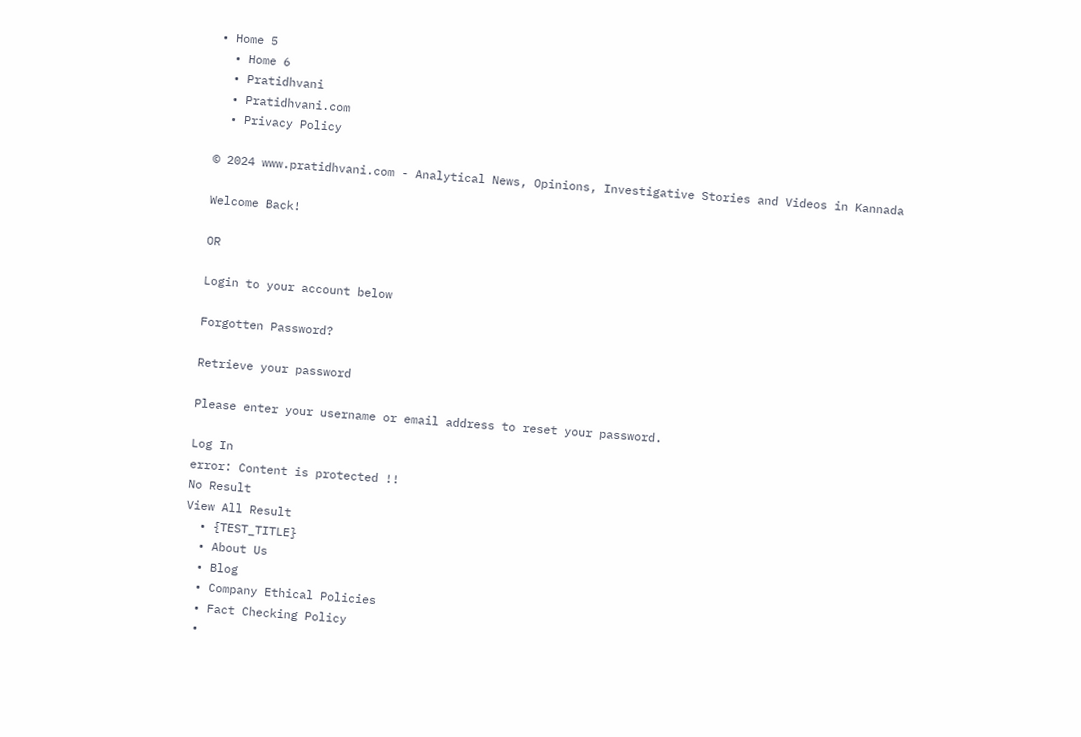• Home 5
  • Home 6
  • Pratidhvani
  • Pratidhvani.com
  • Privacy Policy

© 2024 www.pratidhvani.com - Analytical News, Opinions, Investigative Stories and Videos in Kannada

Welcome Back!

OR

Login to your account below

Forgotten Password?

Retrieve your password

Please enter your username or email address to reset your password.

Log In
error: Content is protected !!
No Result
View All Result
  • {TEST_TITLE}
  • About Us
  • Blog
  • Company Ethical Policies
  • Fact Checking Policy
  •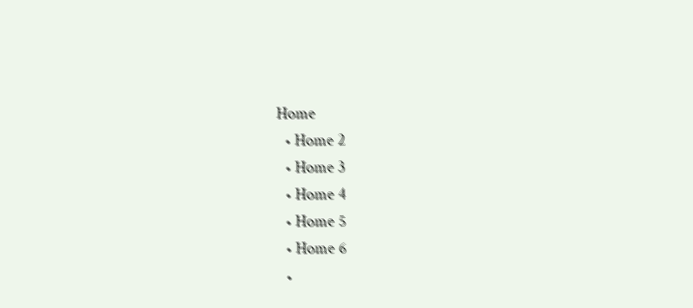Home
  • Home 2
  • Home 3
  • Home 4
  • Home 5
  • Home 6
  •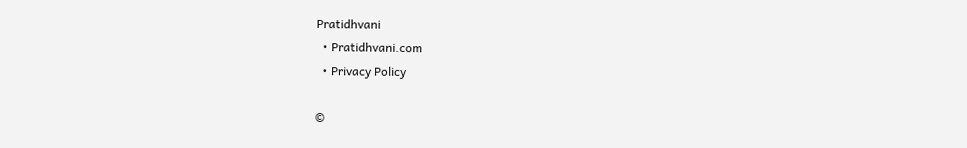Pratidhvani
  • Pratidhvani.com
  • Privacy Policy

©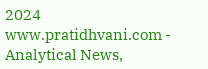2024 www.pratidhvani.com - Analytical News,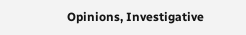Opinions, Investigative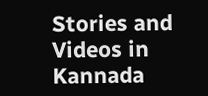Stories and Videos in Kannada